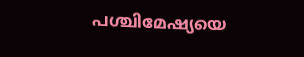പശ്ചിമേഷ്യയെ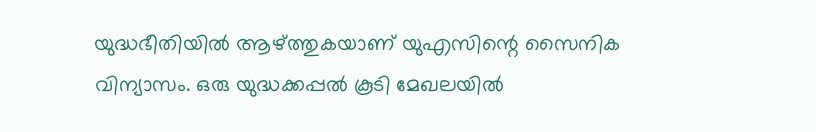യുദ്ധഭീതിയിൽ ആഴ്ത്തുകയാണ് യുഎസിന്റെ സൈനിക വിന്യാസം. ഒരു യുദ്ധക്കപ്പൽ കൂടി മേഖലയിൽ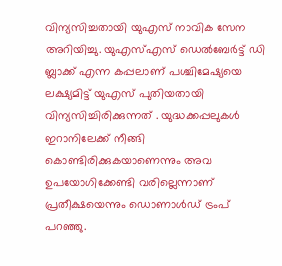വിന്യസിച്ചതായി യുഎസ് നാവിക സേന അറിയിച്ചു. യുഎസ്എസ് ഡെൽബേർട്ട് ഡി ബ്ലാക്ക് എന്ന കപ്പലാണ് പശ്ചിമേഷ്യയെ ലക്ഷ്യമിട്ട് യുഎസ് പുതിയതായി വിന്യസിച്ചിരിക്കുന്നത് . യുദ്ധക്കപ്പലുകൾ ഇറാനിലേക്ക് നീങ്ങി കൊണ്ടിരിക്കുകയാണെന്നും അവ ഉപയോഗിക്കേണ്ടി വരില്ലെന്നാണ് പ്രതീക്ഷയെന്നും ഡൊണാൾഡ് ട്രംപ് പറഞ്ഞു.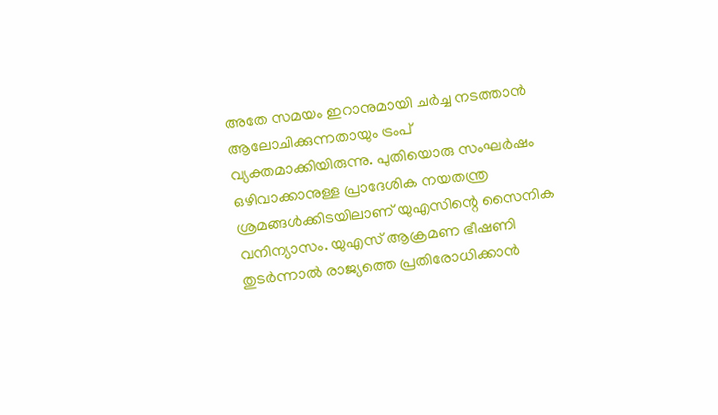അതേ സമയം ഇറാനുമായി ചർച്ച നടത്താൻ ആലോചിക്കുന്നതായും ട്രംപ് വ്യക്തമാക്കിയിരുന്നു. പുതിയൊരു സംഘർഷം ഒഴിവാക്കാനുള്ള പ്രാദേശിക നയതന്ത്ര ശ്രമങ്ങൾക്കിടയിലാണ് യുഎസിന്റെ സൈനിക വനിന്യാസം. യുഎസ് ആക്രമണ ഭീഷണി തുടർന്നാൽ രാജ്യത്തെ പ്രതിരോധിക്കാൻ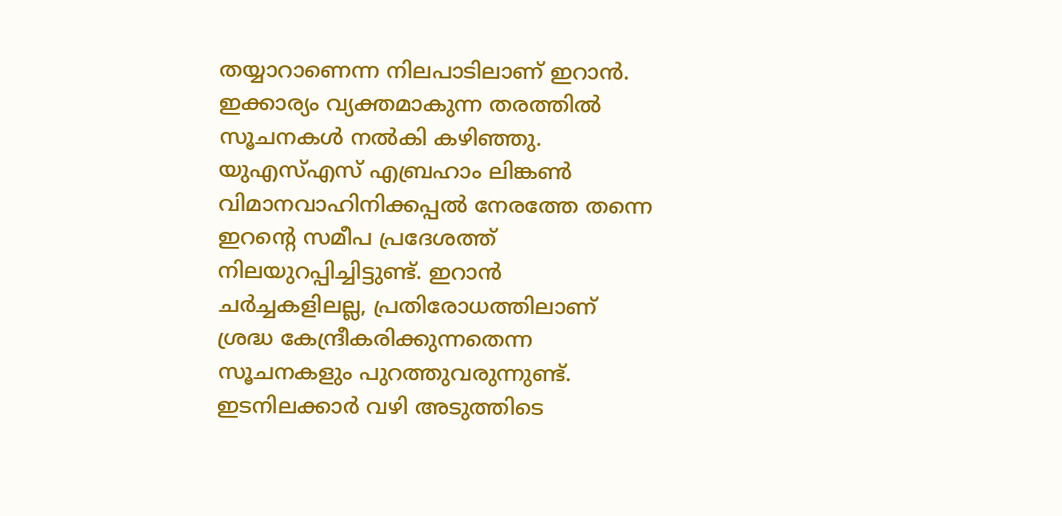തയ്യാറാണെന്ന നിലപാടിലാണ് ഇറാൻ. ഇക്കാര്യം വ്യക്തമാകുന്ന തരത്തിൽ സൂചനകൾ നൽകി കഴിഞ്ഞു.
യുഎസ്എസ് എബ്രഹാം ലിങ്കൺ വിമാനവാഹിനിക്കപ്പൽ നേരത്തേ തന്നെ ഇറന്റെ സമീപ പ്രദേശത്ത് നിലയുറപ്പിച്ചിട്ടുണ്ട്. ഇറാൻ ചർച്ചകളിലല്ല, പ്രതിരോധത്തിലാണ് ശ്രദ്ധ കേന്ദ്രീകരിക്കുന്നതെന്ന സൂചനകളും പുറത്തുവരുന്നുണ്ട്. ഇടനിലക്കാർ വഴി അടുത്തിടെ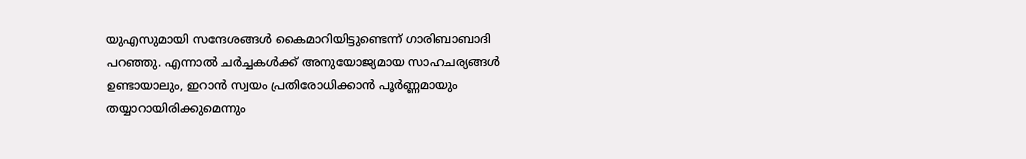യുഎസുമായി സന്ദേശങ്ങൾ കൈമാറിയിട്ടുണ്ടെന്ന് ഗാരിബാബാദി പറഞ്ഞു. എന്നാൽ ചർച്ചകൾക്ക് അനുയോജ്യമായ സാഹചര്യങ്ങൾ ഉണ്ടായാലും, ഇറാൻ സ്വയം പ്രതിരോധിക്കാൻ പൂർണ്ണമായും തയ്യാറായിരിക്കുമെന്നും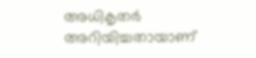അധികൃതർ അറിയിച്ചതായാണ്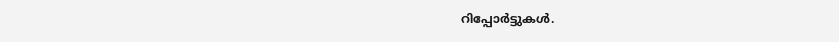റിപ്പോർട്ടുകൾ.